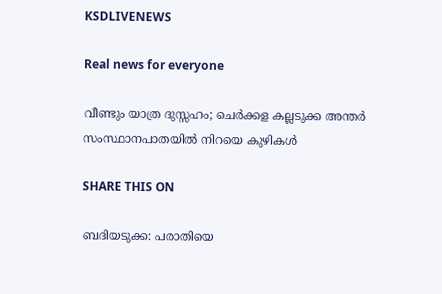KSDLIVENEWS

Real news for everyone

വീണ്ടും യാത്ര ദുസ്സഹം; ചെർക്കള കല്ലടുക്ക അന്തർ സംസ്ഥാനപാതയിൽ നിറയെ കുഴികൾ

SHARE THIS ON

ബദിയടുക്ക: പരാതിയെ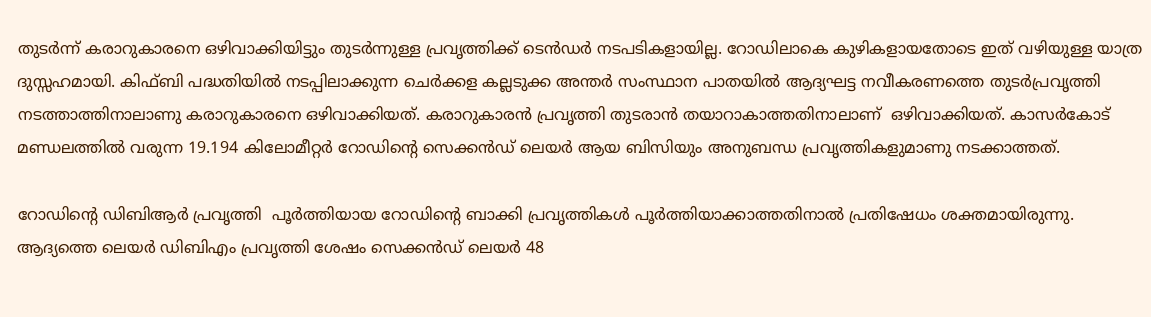തുടർന്ന് കരാറുകാരനെ ഒഴിവാക്കിയിട്ടും തുടർന്നുള്ള പ്രവൃത്തിക്ക് ടെൻഡർ നടപടികളായില്ല. റോഡിലാകെ കുഴികളായതോടെ ഇത് വഴിയുള്ള യാത്ര ദുസ്സഹമായി. കിഫ്ബി പദ്ധതിയിൽ നടപ്പിലാക്കുന്ന ചെർക്കള കല്ലടുക്ക അന്തർ സംസ്ഥാന പാതയിൽ ആദ്യഘട്ട നവീകരണത്തെ തുടർപ്രവൃത്തി നടത്താത്തിനാലാണു കരാറുകാരനെ ഒഴിവാക്കിയത്. കരാറുകാരൻ പ്രവൃത്തി തുടരാൻ തയാറാകാത്തതിനാലാണ്  ഒഴിവാക്കിയത്. കാസർകോട് മണ്ഡലത്തിൽ വരുന്ന 19.194 കിലോമീറ്റർ റോഡിന്റെ സെക്കൻഡ് ലെയർ ആയ ബിസിയും അനുബന്ധ പ്രവൃത്തികളുമാണു നടക്കാത്തത്.

റോഡിന്റെ ഡിബിആർ പ്രവൃത്തി  പൂർത്തിയായ റോഡിന്റെ ബാക്കി പ്രവൃത്തികൾ പൂർത്തിയാക്കാത്തതിനാൽ പ്രതിഷേധം ശക്തമായിരുന്നു. ആദ്യത്തെ ലെയർ ഡിബിഎം പ്രവൃത്തി ശേഷം സെക്കൻഡ് ലെയർ 48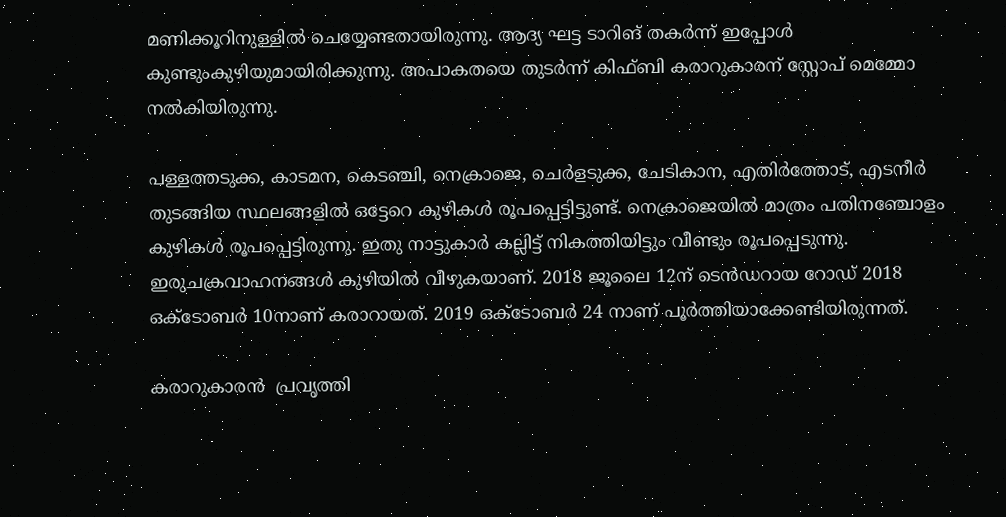മണിക്കൂറിനുള്ളിൽ ചെയ്യേണ്ടതായിരുന്നു. ആദ്യ ഘട്ട ടാറിങ് തകർന്ന് ഇപ്പോൾ കുണ്ടുംകുഴിയുമായിരിക്കുന്നു. അപാകതയെ തുടർന്ന് കിഫ്ബി കരാറുകാരന് സ്റ്റോപ് മെമ്മോ നൽകിയിരുന്നു.

പള്ളത്തടുക്ക, കാടമന, കെടഞ്ചി, നെക്രാജെ, ചെർളടുക്ക, ചേടികാന, എതിർത്തോട്, എടനീർ തുടങ്ങിയ സ്ഥലങ്ങളിൽ ഒട്ടേറെ കുഴികൾ രൂപപ്പെട്ടിട്ടുണ്ട്. നെക്രാജെയിൽ മാത്രം പതിനഞ്ചോളം കുഴികൾ രൂപപ്പെട്ടിരുന്നു. ഇതു നാട്ടുകാർ കല്ലിട്ട് നികത്തിയിട്ടും വീണ്ടും രൂപപ്പെടുന്നു. ഇരുചക്രവാഹനങ്ങൾ കുഴിയിൽ വീഴുകയാണ്. 2018 ജൂലൈ 12ന് ടെൻഡറായ റോഡ് 2018 ഒക്ടോബർ 10നാണ് കരാറായത്. 2019 ഒക്ടോബർ 24 നാണ് പൂർത്തിയാക്കേണ്ടിയിരുന്നത്.

കരാറുകാരൻ  പ്രവൃത്തി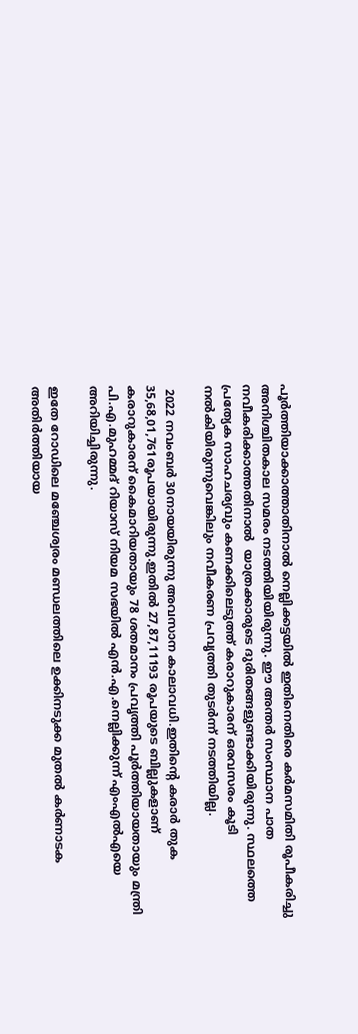പൂർത്തിയാക്കാത്താതിനാൽ നെല്ലിക്കട്ടയിൽ ഇതിനെതിരെ കർമസമിതി രൂപീകരിച്ചു അനിശ്ചിതകാല സമരം നടത്തിയിയിരുന്നു. ഈ അന്തർ സംസ്ഥാന പാത നവീകരിക്കാത്തതിനാൽ  യാത്രക്കാരുടെ ദുരിതങ്ങളുണ്ടാക്കിയിരുന്നു. സ്ഥലത്തെ പ്രത്യേക സാഹചര്യവും കണക്കിലെടുത്ത് കരാറുകാരന് ഒരവസരം കൂടി നൽകിയിരുന്നുവെങ്കിലും നവീകരണ പ്രവൃത്തി തുടർന്ന് നടത്തിയില്ല.

 2022 നവംബർ 30നായയിരുന്നു അവസാന കാലാവധി.ഇതിന്റെ കരാർ തുക 35,68,01,761രൂപയായിരുന്നു.ഇതിൽ 27,87,11193 രൂപയുടെ ബില്ലുകളാണ് കരാറുകാരന് കൈമാറിയതായും 78 ശതമാനം പ്രവൃത്തി പൂർത്തിയായതായും മന്ത്രി പി.എ.മുഹമ്മദ് റിയാസ് നിയമ സഭയിൽ എൻ.എ.നെല്ലിക്കുന്ന് എംഎൽഎയെ അറിയിച്ചിരുന്നു.

ഇതേ റോഡിലെ മഞ്ചേശ്വരം മണ്ഡലത്തിലെ ഉക്കിനടുക്ക മുതൽ കർണാടക അതിർത്തിയായ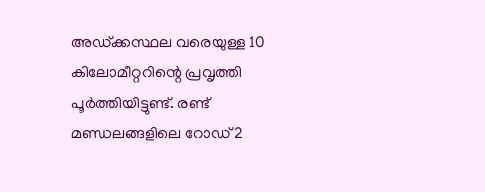അഡ്ക്കസ്ഥല വരെയുള്ള 10 കിലോമീറ്ററിന്റെ പ്രവൃത്തി പൂർത്തിയിട്ടുണ്ട്. രണ്ട് മണ്ഡലങ്ങളിലെ റോഡ് 2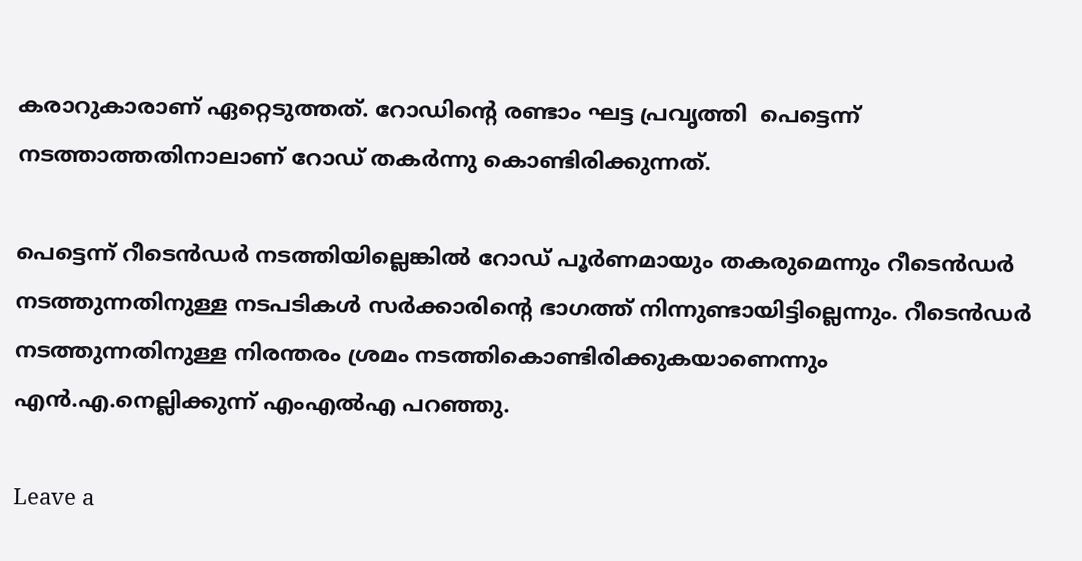കരാറുകാരാണ് ഏറ്റെടുത്തത്. റോഡിന്റെ രണ്ടാം ഘട്ട പ്രവൃത്തി  പെട്ടെന്ന് നടത്താത്തതിനാലാണ് റോഡ് തകർന്നു കൊണ്ടിരിക്കുന്നത്.

പെട്ടെന്ന് റീടെൻ‌ഡർ നടത്തിയില്ലെങ്കിൽ റോഡ് പൂർണമായും തകരുമെന്നും റീടെൻഡർ നടത്തുന്നതിനുള്ള നടപടികൾ സർക്കാരിന്റെ ഭാഗത്ത് നിന്നുണ്ടായിട്ടില്ലെന്നും. റീടെൻഡർ നടത്തുന്നതിനുള്ള നിരന്തരം ശ്രമം നടത്തികൊണ്ടിരിക്കുകയാണെന്നും എൻ.എ.നെല്ലിക്കുന്ന് എംഎൽഎ പറഞ്ഞു.

Leave a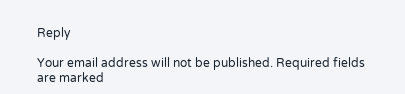Reply

Your email address will not be published. Required fields are marked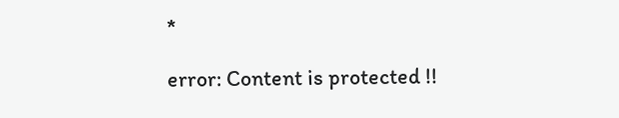*

error: Content is protected !!